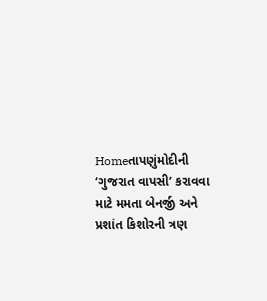Homeતાપણુંમોદીની ‘ગુજરાત વાપસી’ કરાવવા માટે મમતા બેનર્જી અને પ્રશાંત કિશોરની ત્રણ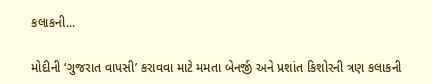કલાકની...

મોદીની ‘ગુજરાત વાપસી’ કરાવવા માટે મમતા બેનર્જી અને પ્રશાંત કિશોરની ત્રણ કલાકની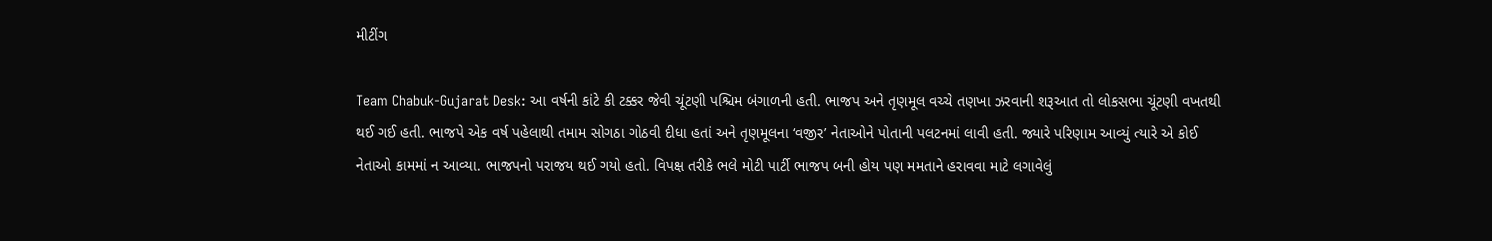મીટીંગ

Team Chabuk-Gujarat Desk: આ વર્ષની કાંટે કી ટક્કર જેવી ચૂંટણી પશ્ચિમ બંગાળની હતી. ભાજપ અને તૃણમૂલ વચ્ચે તણખા ઝરવાની શરૂઆત તો લોકસભા ચૂંટણી વખતથી થઈ ગઈ હતી. ભાજપે એક વર્ષ પહેલાથી તમામ સોગઠા ગોઠવી દીધા હતાં અને તૃણમૂલના ‘વજીર’ નેતાઓને પોતાની પલટનમાં લાવી હતી. જ્યારે પરિણામ આવ્યું ત્યારે એ કોઈ નેતાઓ કામમાં ન આવ્યા. ભાજપનો પરાજય થઈ ગયો હતો. વિપક્ષ તરીકે ભલે મોટી પાર્ટી ભાજપ બની હોય પણ મમતાને હરાવવા માટે લગાવેલું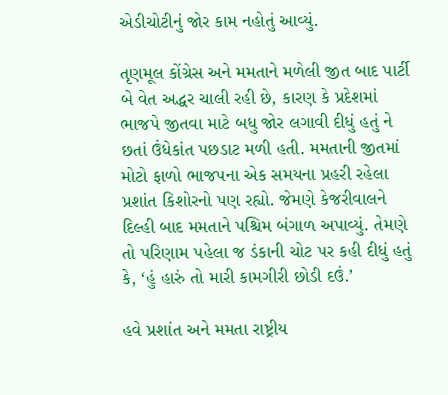એડીચોટીનું જોર કામ નહોતું આવ્યું.

તૃણમૂલ કોંગ્રેસ અને મમતાને મળેલી જીત બાદ પાર્ટી બે વેત અદ્ધર ચાલી રહી છે, કારણ કે પ્રદેશમાં ભાજપે જીતવા માટે બધુ જોર લગાવી દીધું હતું ને છતાં ઉંધેકાંત પછડાટ મળી હતી. મમતાની જીતમાં મોટો ફાળો ભાજપના એક સમયના પ્રહરી રહેલા પ્રશાંત કિશોરનો પણ રહ્યો. જેમણે કેજરીવાલને દિલ્હી બાદ મમતાને પશ્ચિમ બંગાળ અપાવ્યું. તેમણે તો પરિણામ પહેલા જ ડંકાની ચોટ પર કહી દીધું હતું કે, ‘હું હારું તો મારી કામગીરી છોડી દઉં.’

હવે પ્રશાંત અને મમતા રાષ્ટ્રીય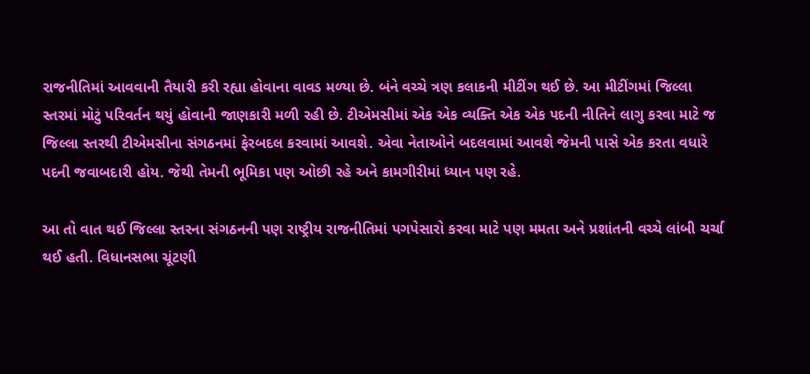રાજનીતિમાં આવવાની તૈયારી કરી રહ્યા હોવાના વાવડ મળ્યા છે. બંને વચ્ચે ત્રણ કલાકની મીટીંગ થઈ છે. આ મીટીંગમાં જિલ્લા સ્તરમાં મોટું પરિવર્તન થયું હોવાની જાણકારી મળી રહી છે. ટીએમસીમાં એક એક વ્યક્તિ એક એક પદની નીતિને લાગુ કરવા માટે જ જિલ્લા સ્તરથી ટીએમસીના સંગઠનમાં ફેરબદલ કરવામાં આવશે. એવા નેતાઓને બદલવામાં આવશે જેમની પાસે એક કરતા વધારે પદની જવાબદારી હોય. જેથી તેમની ભૂમિકા પણ ઓછી રહે અને કામગીરીમાં ધ્યાન પણ રહે.

આ તો વાત થઈ જિલ્લા સ્તરના સંગઠનની પણ રાષ્ટ્રીય રાજનીતિમાં પગપેસારો કરવા માટે પણ મમતા અને પ્રશાંતની વચ્ચે લાંબી ચર્ચા થઈ હતી. વિધાનસભા ચૂંટણી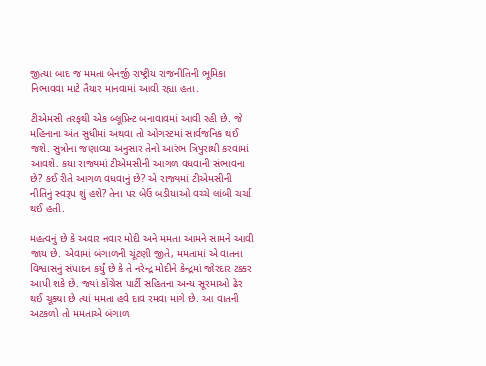જીત્યા બાદ જ મમતા બેનર્જી રાષ્ટ્રીય રાજનીતિની ભૂમિકા નિભાવવા માટે તૈયાર માનવામાં આવી રહ્યા હતા.

ટીએમસી તરફથી એક બ્લૂપ્રિન્ટ બનાવાવમાં આવી રહી છે. જે મહિનાના અંત સુધીમાં અથવા તો ઓગસ્ટમાં સાર્વજનિક થઈ જશે. સુત્રોના જણાવ્યા અનુસાર તેનો આરંભ ત્રિપુરાથી કરવામાં આવશે. કયા રાજ્યમાં ટીએમસીની આગળ વધવાની સંભાવના છે? કઈ રીતે આગળ વધવાનું છે? એ રાજ્યમાં ટીએમસીની નીતિનું સ્વરૂપ શું હશે? તેના પર બેઉં બડીયાઓ વચ્ચે લાંબી ચર્ચા થઈ હતી.

મહત્વનું છે કે અવાર નવાર મોદી અને મમતા આમને સામને આવી જાય છે. એવામાં બંગાળની ચૂંટણી જીતે, મમતામાં એ વાતના વિશ્વાસનું સંપાદન કર્યું છે કે તે નરેન્દ્ર મોદીને કેન્દ્રમાં જોરદાર ટક્કર આપી શકે છે. જ્યાં કોંગ્રેસ પાર્ટી સહિતના અન્ય સૂરમાઓ ઢેર થઈ ચૂક્યા છે ત્યાં મમતા હવે દાવ રમવા માગે છે. આ વાતની અટકળો તો મમતાએ બંગાળ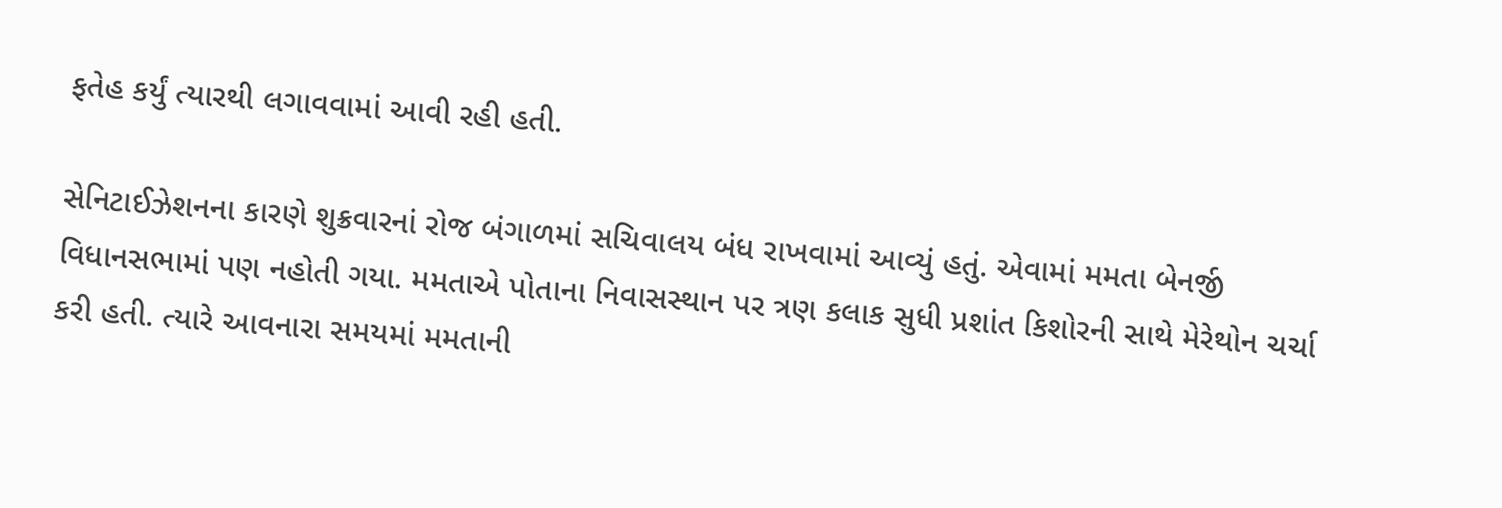ફતેહ કર્યું ત્યારથી લગાવવામાં આવી રહી હતી.

સેનિટાઈઝેશનના કારણે શુક્રવારનાં રોજ બંગાળમાં સચિવાલય બંધ રાખવામાં આવ્યું હતું. એવામાં મમતા બેનર્જી વિધાનસભામાં પણ નહોતી ગયા. મમતાએ પોતાના નિવાસસ્થાન પર ત્રણ કલાક સુધી પ્રશાંત કિશોરની સાથે મેરેથોન ચર્ચા કરી હતી. ત્યારે આવનારા સમયમાં મમતાની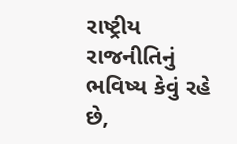રાષ્ટ્રીય રાજનીતિનું ભવિષ્ય કેવું રહે છે,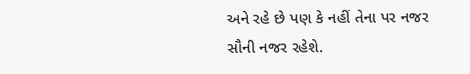અને રહે છે પણ કે નહીં તેના પર નજર સૌની નજર રહેશે.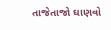તાજેતાજો ઘાણવો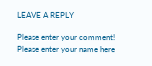LEAVE A REPLY

Please enter your comment!
Please enter your name here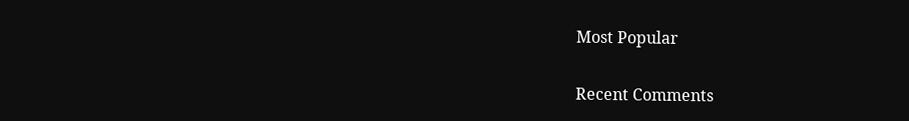Most Popular

Recent Comments